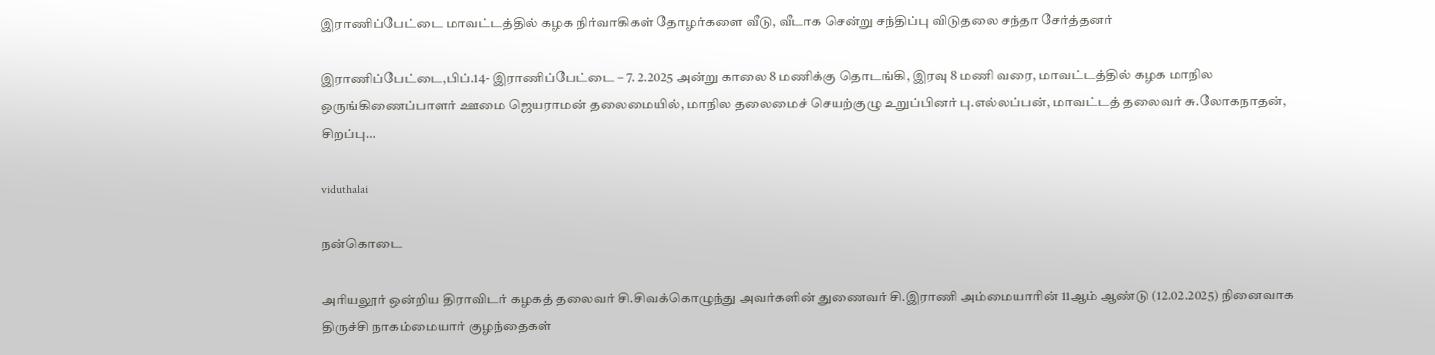இராணிப்பேட்டை மாவட்டத்தில் கழக நிர்வாகிகள் தோழர்களை வீடு, வீடாக சென்று சந்திப்பு விடுதலை சந்தா சேர்த்தனர்

இராணிப்பேட்டை,பிப்.14- இராணிப்பேட்டை – 7. 2.2025 அன்று காலை 8 மணிக்கு தொடங்கி, இரவு 8 மணி வரை, மாவட்டத்தில் கழக மாநில ஒருங்கிணைப்பாளர் ஊமை ஜெயராமன் தலைமையில், மாநில தலைமைச் செயற்குழு உறுப்பினர் பு.எல்லப்பன், மாவட்டத் தலைவர் சு.லோகநாதன், சிறப்பு…

viduthalai

நன்கொடை

அரியலூர் ஒன்றிய திராவிடர் கழகத் தலைவர் சி.சிவக்கொழுந்து அவர்களின் துணைவர் சி.இராணி அம்மையாரின் 11ஆம் ஆண்டு (12.02.2025) நினைவாக திருச்சி நாகம்மையார் குழந்தைகள்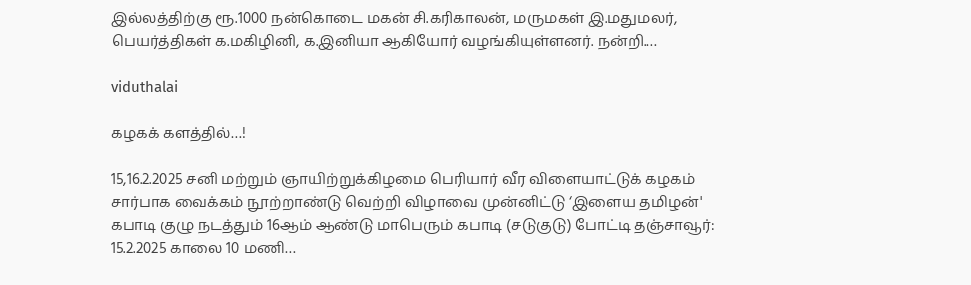இல்லத்திற்கு ரூ.1000 நன்கொடை மகன் சி.கரிகாலன், மருமகள் இ.மதுமலர், பெயர்த்திகள் க.மகிழினி, க.இனியா ஆகியோர் வழங்கியுள்ளனர். நன்றி.…

viduthalai

கழகக் களத்தில்…!

15,16.2.2025 சனி மற்றும் ஞாயிற்றுக்கிழமை பெரியார் வீர விளையாட்டுக் கழகம் சார்பாக வைக்கம் நூற்றாண்டு வெற்றி விழாவை முன்னிட்டு ‘இளைய தமிழன்' கபாடி குழு நடத்தும் 16ஆம் ஆண்டு மாபெரும் கபாடி (சடுகுடு) போட்டி தஞ்சாவூர்: 15.2.2025 காலை 10 மணி…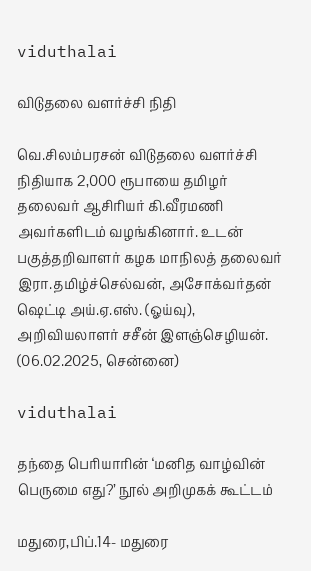viduthalai

விடுதலை வளர்ச்சி நிதி

வெ.சிலம்பரசன் விடுதலை வளர்ச்சி நிதியாக 2,000 ரூபாயை தமிழர் தலைவர் ஆசிரியர் கி.வீரமணி அவர்களிடம் வழங்கினார். உடன் பகுத்தறிவாளர் கழக மாநிலத் தலைவர் இரா.தமிழ்ச்செல்வன், அசோக்வர்தன் ஷெட்டி அய்.ஏ.எஸ். (ஓய்வு), அறிவியலாளர் சசீன் இளஞ்செழியன். (06.02.2025, சென்னை)

viduthalai

தந்தை பெரியாரின் ‘மனித வாழ்வின் பெருமை எது?’ நூல் அறிமுகக் கூட்டம்

மதுரை,பிப்.14- மதுரை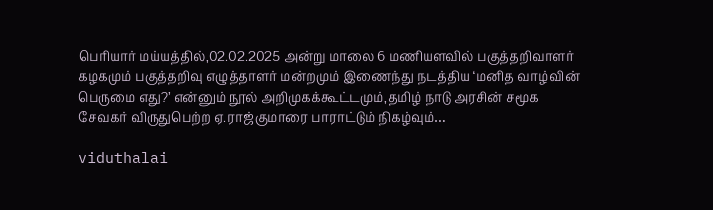பெரியார் மய்யத்தில்,02.02.2025 அன்று மாலை 6 மணியளவில் பகுத்தறிவாளர் கழகமும் பகுத்தறிவு எழுத்தாளர் மன்றமும் இணைந்து நடத்திய ‘மனித வாழ்வின் பெருமை எது?’ என்னும் நூல் அறிமுகக்கூட்டமும்,தமிழ் நாடு அரசின் சமூக சேவகர் விருதுபெற்ற ஏ.ராஜ்குமாரை பாராட்டும் நிகழ்வும்…

viduthalai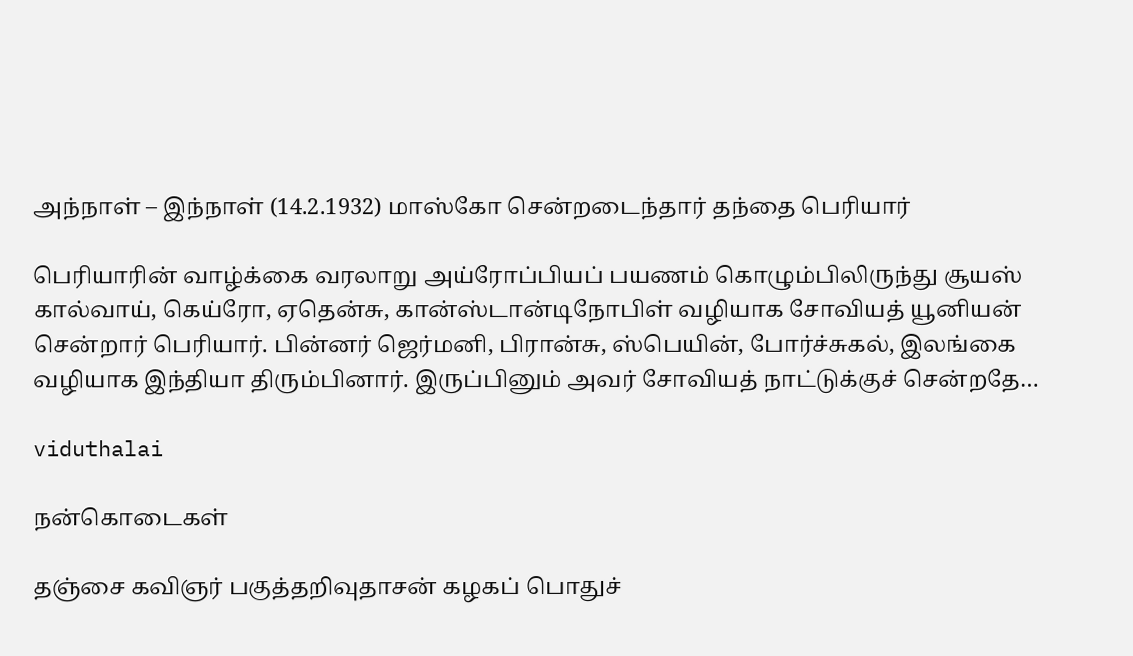அந்நாள் – இந்நாள் (14.2.1932) மாஸ்கோ சென்றடைந்தார் தந்தை பெரியார்

பெரியாரின் வாழ்க்கை வரலாறு அய்ரோப்பியப் பயணம் கொழும்பிலிருந்து சூயஸ் கால்வாய், கெய்ரோ, ஏதென்சு, கான்ஸ்டான்டிநோபிள் வழியாக சோவியத் யூனியன் சென்றார் பெரியார். பின்னர் ஜெர்மனி, பிரான்சு, ஸ்பெயின், போர்ச்சுகல், இலங்கை வழியாக இந்தியா திரும்பினார். இருப்பினும் அவர் சோவியத் நாட்டுக்குச் சென்றதே…

viduthalai

நன்கொடைகள்

தஞ்சை கவிஞர் பகுத்தறிவுதாசன் கழகப் பொதுச்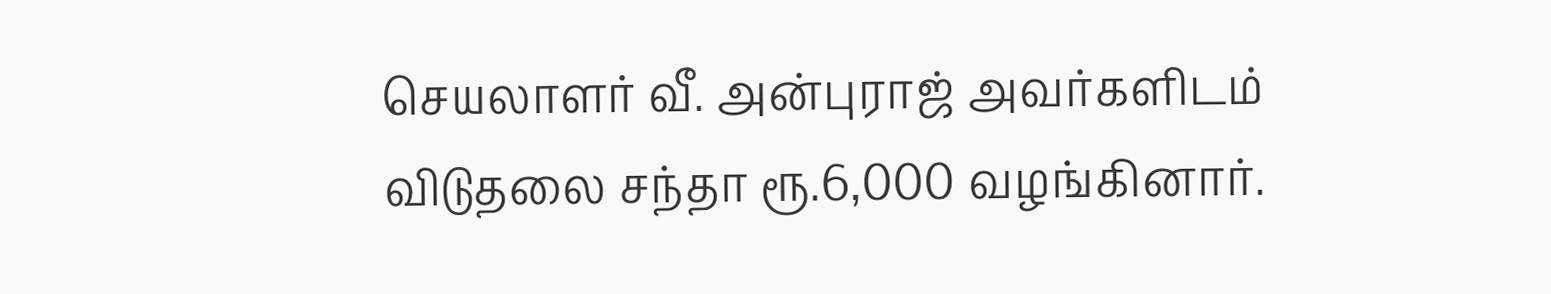செயலாளர் வீ. அன்புராஜ் அவர்களிடம் விடுதலை சந்தா ரூ.6,000 வழங்கினார்.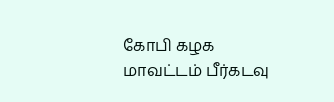கோபி கழக மாவட்டம் பீர்கடவு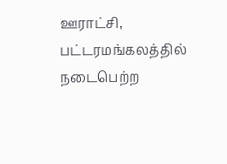ஊராட்சி, பட்டரமங்கலத்தில் நடைபெற்ற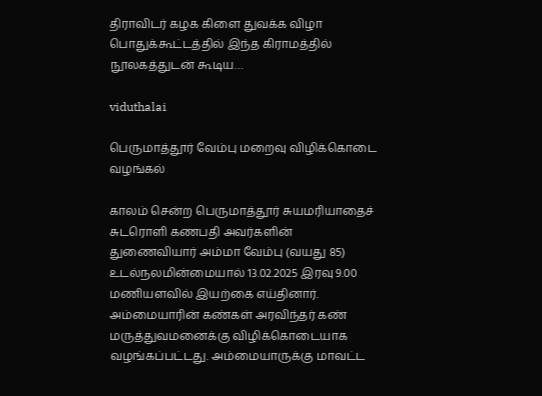திராவிடர் கழக கிளை துவக்க விழா பொதுக்கூட்டத்தில் இந்த கிராமத்தில் நூலகத்துடன் கூடிய…

viduthalai

பெருமாத்தூர் வேம்பு மறைவு விழிக்கொடை வழங்கல்

காலம் சென்ற பெருமாத்தூர் சுயமரியாதைச் சுடரொளி கணபதி அவர்களின் துணைவியார் அம்மா வேம்பு (வயது 85) உடல்நலமின்மையால் 13.02.2025 இரவு 9.00 மணியளவில் இயற்கை எய்தினார். அம்மையாரின் கண்கள் அரவிந்தர் கண் மருத்துவமனைக்கு விழிக்கொடையாக வழங்கப்பட்டது. அம்மையாருக்கு மாவட்ட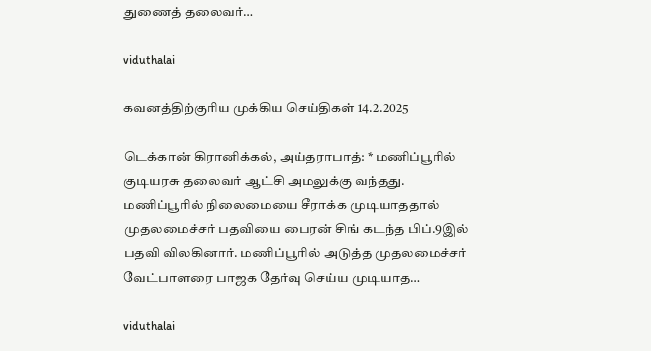துணைத் தலைவர்…

viduthalai

கவனத்திற்குரிய முக்கிய செய்திகள் 14.2.2025

டெக்கான் கிரானிக்கல், அய்தராபாத்: * மணிப்பூரில் குடியரசு தலைவர் ஆட்சி அமலுக்கு வந்தது. மணிப்பூரில் நிலைமையை சீராக்க முடியாததால் முதலமைச்சர் பதவியை பைரன் சிங் கடந்த பிப்.9இல் பதவி விலகினார். மணிப்பூரில் அடுத்த முதலமைச்சர் வேட்பாளரை பாஜக தேர்வு செய்ய முடியாத…

viduthalai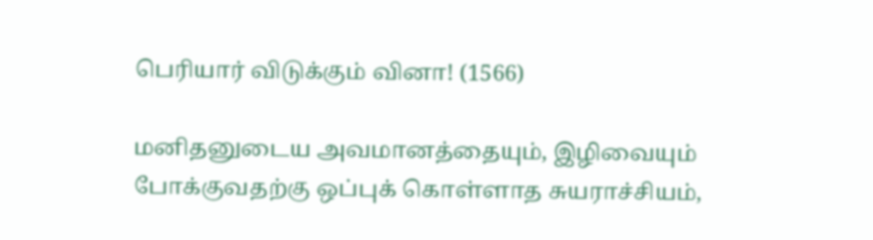பெரியார் விடுக்கும் வினா! (1566)

மனிதனுடைய அவமானத்தையும், இழிவையும் போக்குவதற்கு ஒப்புக் கொள்ளாத சுயராச்சியம்,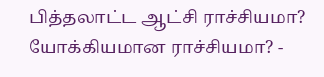பித்தலாட்ட ஆட்சி ராச்சியமா? யோக்கியமான ராச்சியமா? -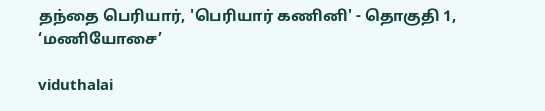தந்தை பெரியார், 'பெரியார் கணினி' - தொகுதி 1, ‘மணியோசை’

viduthalai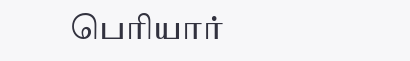பெரியார்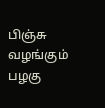பிஞ்சு வழங்கும் பழகு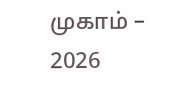முகாம் – 2026